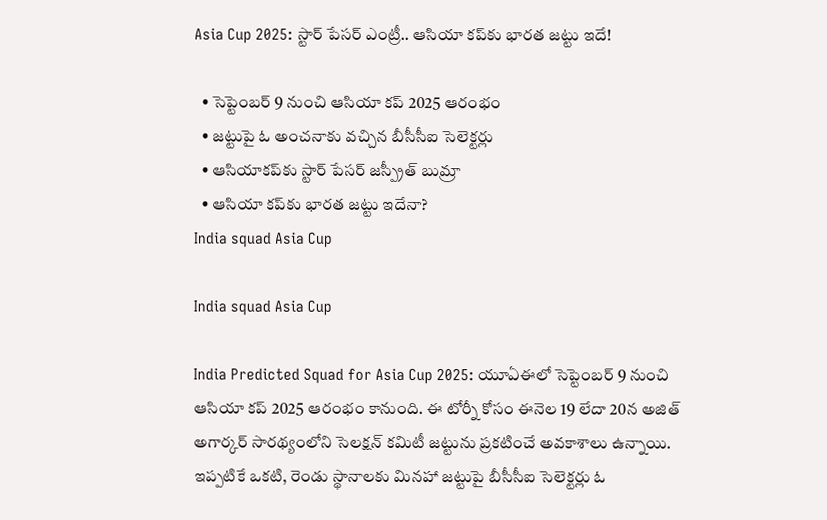Asia Cup 2025: స్టార్‌ పేసర్‌ ఎంట్రీ.. ఆసియా కప్‌కు భారత జట్టు ఇదే!

  • సెప్టెంబర్ 9 నుంచి ఆసియా కప్‌ 2025 ఆరంభం
  • జట్టుపై ఓ అంచనాకు వచ్చిన బీసీసీఐ సెలెక్టర్లు
  • ఆసియాకప్‌కు స్టార్‌ పేసర్‌ జస్ప్రీత్ బుమ్రా
  • ఆసియా కప్‌కు భారత జట్టు ఇదేనా?
India squad Asia Cup

India squad Asia Cup

India Predicted Squad for Asia Cup 2025: యూఏఈలో సెప్టెంబర్ 9 నుంచి ఆసియా కప్‌ 2025 ఆరంభం కానుంది. ఈ టోర్నీ కోసం ఈనెల 19 లేదా 20న అజిత్‌ అగార్కర్‌ సారథ్యంలోని సెలక్షన్‌ కమిటీ జట్టును ప్రకటించే అవకాశాలు ఉన్నాయి. ఇప్పటికే ఒకటి, రెండు స్థానాలకు మినహా జట్టుపై బీసీసీఐ సెలెక్టర్లు ఓ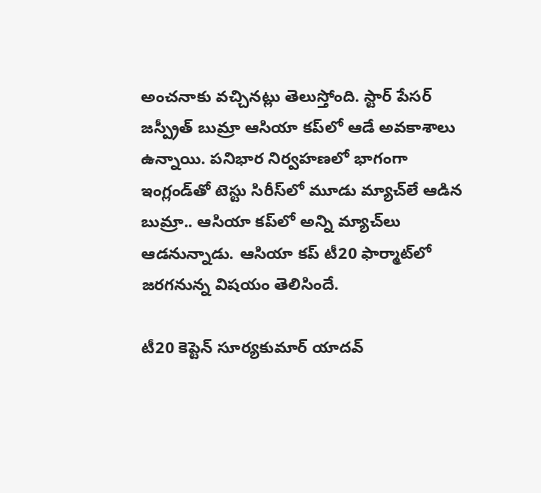అంచనాకు వచ్చినట్లు తెలుస్తోంది. స్టార్‌ పేసర్‌ జస్ప్రీత్ బుమ్రా ఆసియా కప్‌లో ఆడే అవకాశాలు ఉన్నాయి. పనిభార నిర్వహణలో భాగంగా ఇంగ్లండ్‌తో టెస్టు సిరీస్‌లో మూడు మ్యాచ్‌లే ఆడిన బుమ్రా.. ఆసియా కప్‌లో అన్ని మ్యాచ్‌లు ఆడనున్నాడు. ఆసియా కప్‌ టీ20 ఫార్మాట్‌లో జరగనున్న విషయం తెలిసిందే.

టీ20 కెప్టెన్‌ సూర్యకుమార్‌ యాదవ్‌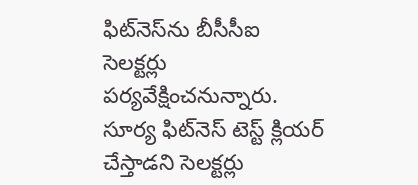ఫిట్‌నెస్‌ను బీసీసీఐ సెలక్టర్లు పర్యవేక్షించనున్నారు. సూర్య ఫిట్‌నెస్‌ టెస్ట్ క్లియర్ చేస్తాడని సెలక్టర్లు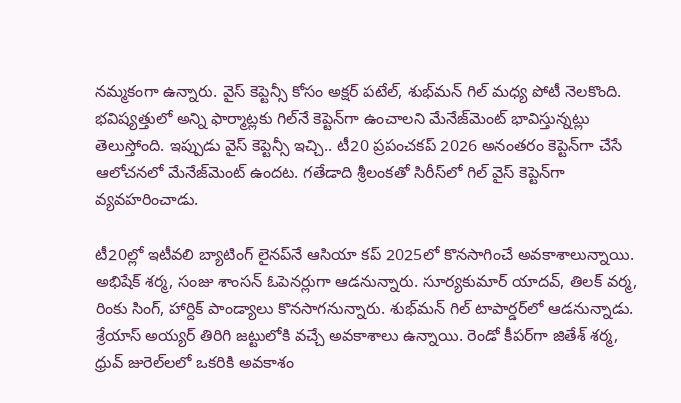నమ్మకంగా ఉన్నారు. వైస్‌ కెప్టెన్సీ కోసం అక్షర్‌ పటేల్‌, శుభ్‌మన్‌ గిల్ మధ్య పోటీ నెలకొంది. భవిష్యత్తులో అన్ని ఫార్మాట్లకు గిల్‌నే కెప్టెన్‌గా ఉంచాలని మేనేజ్‌మెంట్ భావిస్తున్నట్లు తెలుస్తోంది. ఇప్పుడు వైస్‌ కెప్టెన్సీ ఇచ్చి.. టీ20 ప్రపంచకప్ 2026 అనంతరం కెప్టెన్‌గా చేసే ఆలోచనలో మేనేజ్‌మెంట్ ఉందట. గతేడాది శ్రీలంకతో సిరీస్‌లో గిల్ వైస్‌ కెప్టెన్‌గా వ్యవహరించాడు.

టీ20ల్లో ఇటీవలి బ్యాటింగ్‌ లైనప్‌నే ఆసియా కప్‌ 2025లో కొనసాగించే అవకాశాలున్నాయి. అభిషేక్‌ శర్మ, సంజు శాంసన్ ఓపెనర్లుగా ఆడనున్నారు. సూర్యకుమార్ యాదవ్, తిలక్‌ వర్మ, రింకు సింగ్, హార్దిక్‌ పాండ్యాలు కొనసాగనున్నారు. శుభ్‌మన్‌ గిల్ టాపార్డర్‌లో ఆడనున్నాడు. శ్రేయాస్ అయ్యర్ తిరిగి జట్టులోకి వచ్చే అవకాశాలు ఉన్నాయి. రెండో కీపర్‌గా జితేశ్‌ శర్మ, ధ్రువ్‌ జురెల్‌లలో ఒకరికి అవకాశం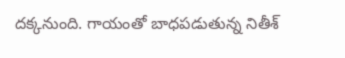దక్కనుంది. గాయంతో బాధపడుతున్న నితీశ్‌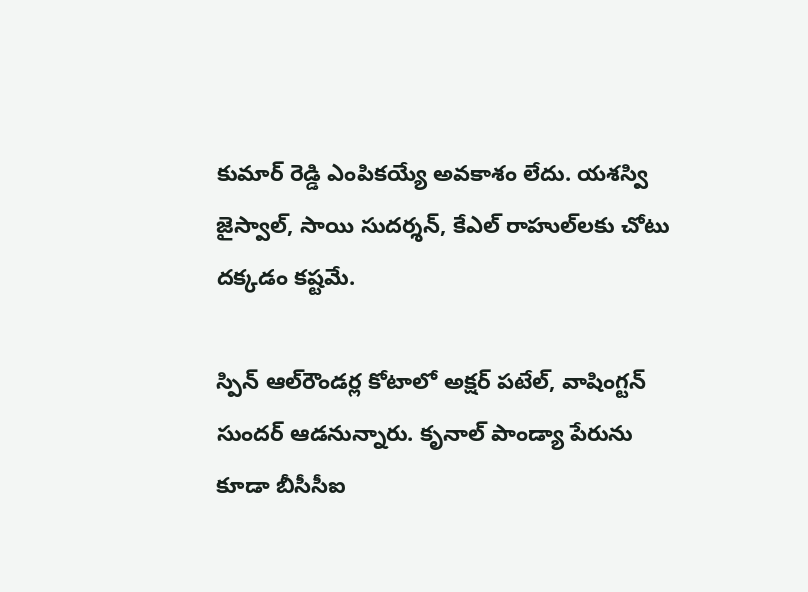కుమార్‌ రెడ్డి ఎంపికయ్యే అవకాశం లేదు. యశస్వి జైస్వాల్, సాయి సుదర్శన్‌, కేఎల్‌ రాహుల్‌లకు చోటు దక్కడం కష్టమే.

స్పిన్‌ ఆల్‌రౌండర్ల కోటాలో అక్షర్‌ పటేల్, వాషింగ్టన్‌ సుందర్‌ ఆడనున్నారు. కృనాల్ పాండ్యా పేరును కూడా బీసీసీఐ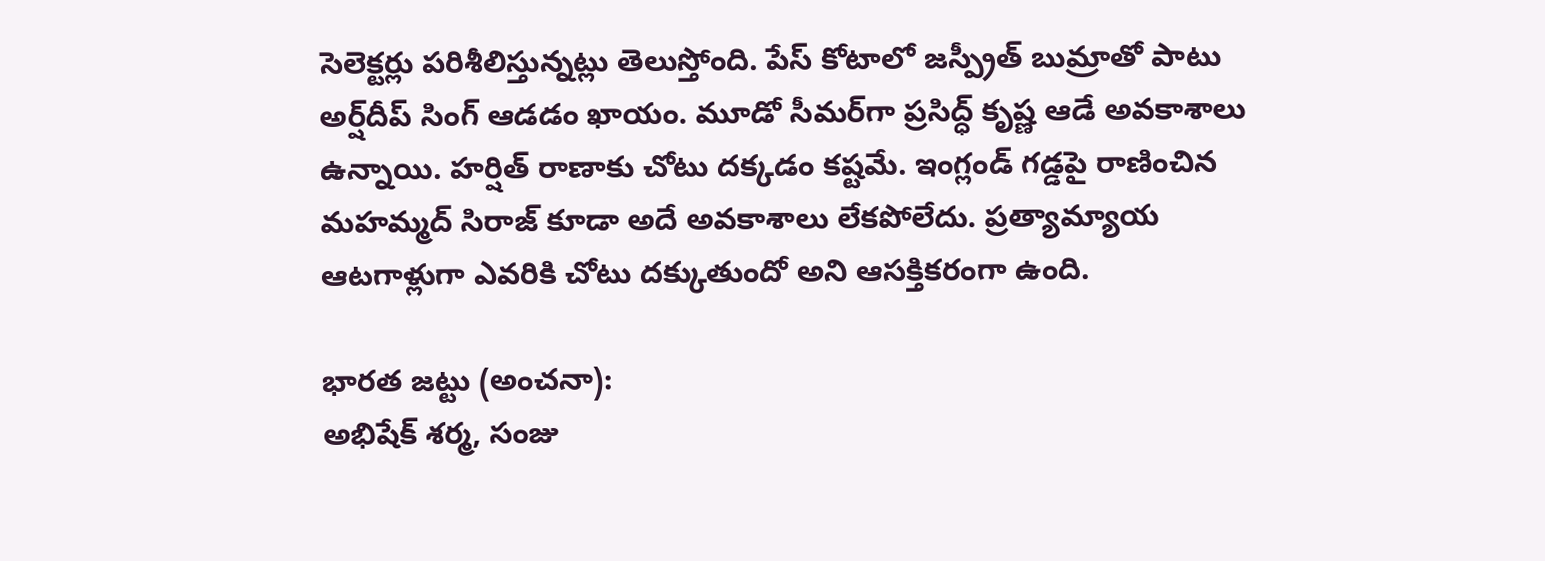సెలెక్టర్లు పరిశీలిస్తున్నట్లు తెలుస్తోంది. పేస్ కోటాలో జస్ప్రీత్ బుమ్రాతో పాటు అర్ష్‌దీప్‌ సింగ్‌ ఆడడం ఖాయం. మూడో సీమర్‌గా ప్రసిద్ధ్‌ కృష్ణ ఆడే అవకాశాలు ఉన్నాయి. హర్షిత్‌ రాణాకు చోటు దక్కడం కష్టమే. ఇంగ్లండ్ గడ్డపై రాణించిన మహమ్మద్ సిరాజ్ కూడా అదే అవకాశాలు లేకపోలేదు. ప్రత్యామ్యాయ ఆటగాళ్లుగా ఎవరికి చోటు దక్కుతుందో అని ఆసక్తికరంగా ఉంది.

భారత జట్టు (అంచనా):
అభిషేక్‌ శర్మ, సంజు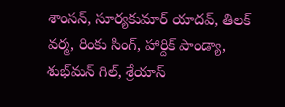శాంసన్, సూర్యకుమార్ యాదవ్, తిలక్‌ వర్మ, రింకు సింగ్, హార్దిక్‌ పాండ్యా, శుభ్‌మన్‌ గిల్, శ్రేయాస్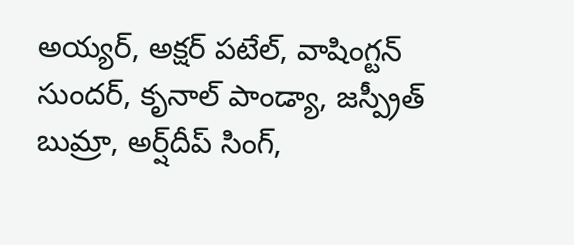అయ్యర్, అక్షర్‌ పటేల్, వాషింగ్టన్‌ సుందర్‌, కృనాల్ పాండ్యా, జస్ప్రీత్ బుమ్రా, అర్ష్‌దీప్‌ సింగ్‌,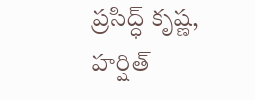ప్రసిద్ధ్‌ కృష్ణ, హర్షిత్‌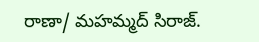రాణా/ మహమ్మద్ సిరాజ్.